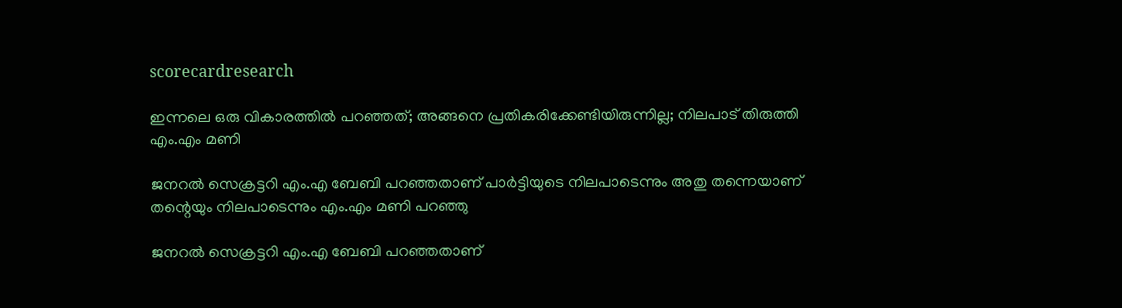scorecardresearch

ഇന്നലെ ഒരു വികാരത്തിൽ പറഞ്ഞത്; അങ്ങനെ പ്രതികരിക്കേണ്ടിയിരുന്നില്ല; നിലപാട് തിരുത്തി എം.എം മണി

ജനറൽ സെക്രട്ടറി എം.എ ബേബി പറഞ്ഞതാണ് പാർട്ടിയുടെ നിലപാടെന്നും അതു തന്നെയാണ് തന്റെയും നിലപാടെന്നും എം.എം മണി പറഞ്ഞു

ജനറൽ സെക്രട്ടറി എം.എ ബേബി പറഞ്ഞതാണ്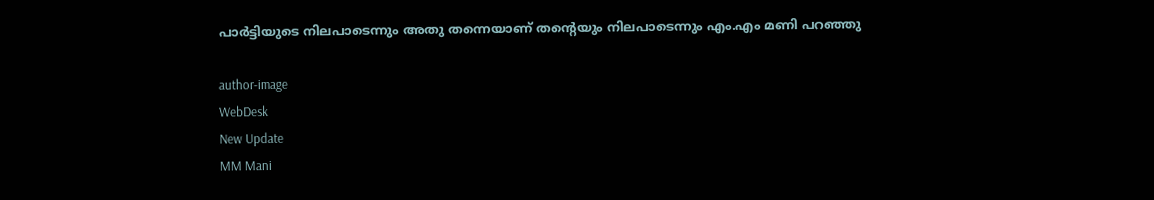പാർട്ടിയുടെ നിലപാടെന്നും അതു തന്നെയാണ് തന്റെയും നിലപാടെന്നും എം.എം മണി പറഞ്ഞു

author-image
WebDesk
New Update
MM Mani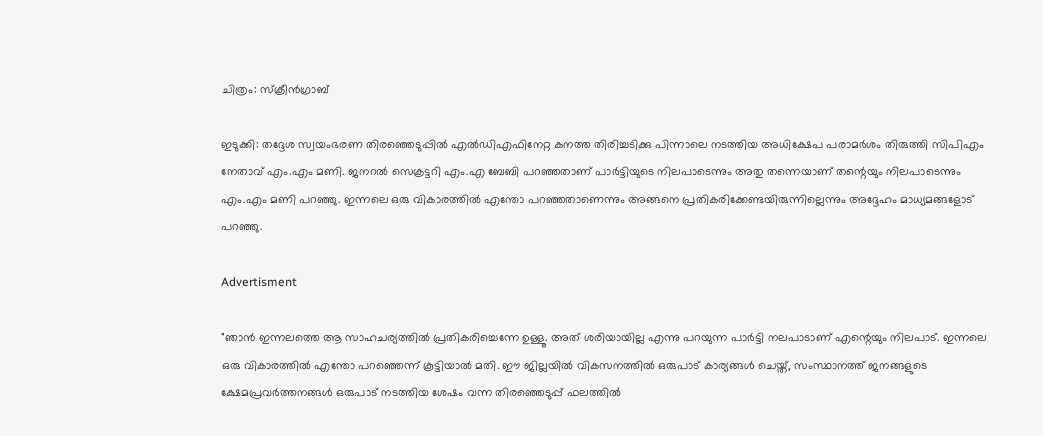ചിത്രം: സ്ക്രീൻഗ്രാബ്

ഇടുക്കി: തദ്ദേശ സ്വയംഭരണ തിരഞ്ഞെടുപ്പിൽ എൽഡിഎഫിനേറ്റ കനത്ത തിരിച്ചടിക്കു പിന്നാലെ നടത്തിയ അധിക്ഷേപ പരാമർശം തിരുത്തി സിപിഎം നേതാവ് എം.എം മണി. ജനറൽ സെക്രട്ടറി എം.എ ബേബി പറഞ്ഞതാണ് പാർട്ടിയുടെ നിലപാടെന്നും അതു തന്നെയാണ് തന്റെയും നിലപാടെന്നും എം.എം മണി പറഞ്ഞു. ഇന്നലെ ഒരു വികാരത്തിൽ എന്തോ പറഞ്ഞതാണെന്നും അങ്ങനെ പ്രതികരിക്കേണ്ടയിരുന്നില്ലെന്നും അദ്ദേഹം മാധ്യമങ്ങളോട് പറഞ്ഞു.

Advertisment

"ഞാൻ ഇന്നലത്തെ ആ സാഹചര്യത്തിൽ പ്രതികരിച്ചെന്നേ ഉള്ളൂ. അത് ശരിയായില്ല എന്നു പറയുന്ന പാർട്ടി നലപാടാണ് എന്റെയും നിലപാട്. ഇന്നലെ ഒരു വികാരത്തിൽ എന്തോ പറഞ്ഞെന്ന് കൂട്ടിയാൽ മതി. ഈ ജില്ലയിൽ വികസനത്തിൽ ഒരുപാട് കാര്യങ്ങൾ ചെയ്ത്, സംസ്ഥാനത്ത് ജനങ്ങളുടെ ക്ഷേമപ്രവർത്തനങ്ങൾ ഒരുപാട് നടത്തിയ ശേഷം വന്ന തിരഞ്ഞെടുപ്പ് ഫലത്തിൽ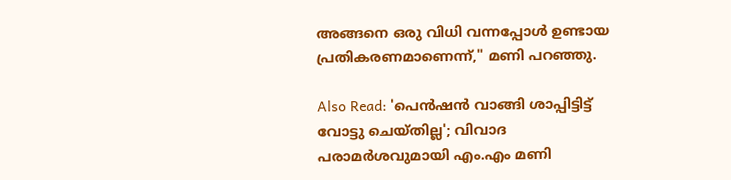അങ്ങനെ ഒരു വിധി വന്നപ്പോൾ ഉണ്ടായ പ്രതികരണമാണെന്ന്," മണി പറഞ്ഞു.

Also Read: 'പെൻഷൻ വാങ്ങി ശാപ്പിട്ടിട്ട് വോട്ടു ചെയ്തില്ല'; വിവാദ പരാമർശവുമായി എം.എം മണി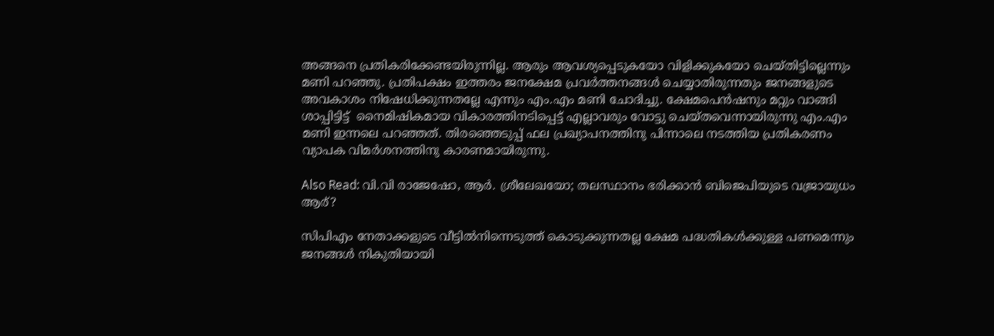അങ്ങനെ പ്രതികരിക്കേണ്ടയിരുന്നില്ല. ആരും ആവശ്യപ്പെടുകയോ വിളിക്കുകയോ ചെയ്തിട്ടില്ലെന്നും മണി പറഞ്ഞു. പ്രതിപക്ഷം ഇത്തരം ജനക്ഷേമ പ്രവർത്തനങ്ങൾ ചെയ്യാതിരുന്നതും ജനങ്ങളുടെ അവകാശം നിഷേധിക്കുന്നതല്ലേ എന്നും എം.എം മണി ചോദിച്ചു. ക്ഷേമപെന്‍ഷനും മറ്റും വാങ്ങി ശാപ്പിട്ടിട്ട്  നൈമിഷികമായ വികാരത്തിനടിപ്പെട്ട് എല്ലാവരും വോട്ടു ചെയ്തവെന്നായിരുന്നു എം.എം മണി ഇന്നലെ പറഞ്ഞത്. തിരഞ്ഞെടുപ്പ് ഫല പ്രഖ്യാപനത്തിനു പിന്നാലെ നടത്തിയ പ്രതികരണം വ്യാപക വിമർശനത്തിനു കാരണമായിരുന്നു.

Also Read: വി.വി രാജേഷോ, ആർ. ശ്രീലേഖയോ; തലസ്ഥാനം ഭരിക്കാൻ ബിജെപിയുടെ വജ്രായുധം ആര്?

സിപിഎം നേതാക്കളുടെ വീട്ടിൽനിന്നെടുത്ത് കൊടുക്കുന്നതല്ല ക്ഷേമ പദ്ധതികൾക്കുള്ള പണമെന്നും ജനങ്ങൾ നികുതിയായി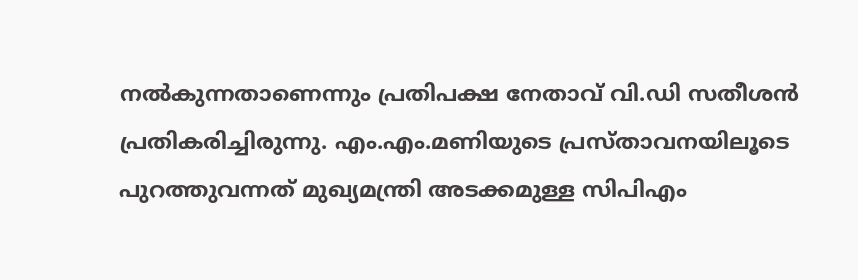നൽകുന്നതാണെന്നും പ്രതിപക്ഷ നേതാവ് വി.ഡി സതീശൻ പ്രതികരിച്ചിരുന്നു. എം.എം.മണിയുടെ പ്രസ്താവനയിലൂടെ പുറത്തുവന്നത് മുഖ്യമന്ത്രി അടക്കമുള്ള സിപിഎം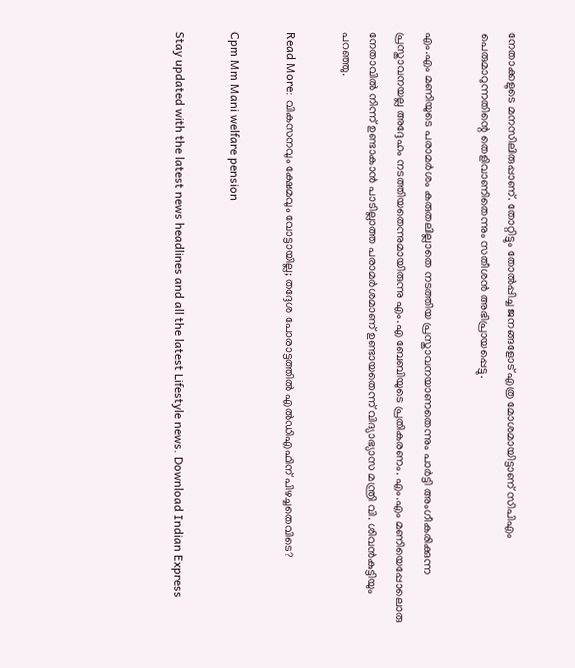നേതാക്കളുടെ മനസിലിരുപ്പാണ്. തോറ്റിട്ടും തോൽപ്പിച്ച ജനങ്ങളോട് എത്ര മോശമായിട്ടാണ് സിപിഎം പെരുമാറുന്നതിന്റെ തെളിവാണിതെന്നും സതീശൻ അഭിപ്രായപ്പെട്ടു.

എം.എം മണിയുടെ പരാമർശം കരുതലില്ലാതെ നടത്തിയ പ്രസ്താവനയാണതെന്നും പാർട്ടി അംഗീകരിക്കുന്ന പ്രസ്താവനയല്ല അദ്ദേഹം നടത്തിയതെന്നുമായിരുന്നു എം.എ ബേബിയുടെ പ്രതികരണം. എം.എം മണിയെപ്പോലൊരു നേതാവിൽ നിന്ന് ഉണ്ടാകാൻ പാടില്ലാത്ത പരാമർശമാണ് ഉണ്ടായതെന്ന് വിദ്യാഭ്യാസ മന്ത്രി വി. ശിവൻകുട്ടിയും പറഞ്ഞു.

Read More: വികസനവും ക്ഷേമവും വോട്ടായില്ല; തദ്ദേശ പോരാട്ടത്തിൽ എൽഡിഎഫിന് പിഴച്ചതെവിടെ?

Cpm Mm Mani welfare pension

Stay updated with the latest news headlines and all the latest Lifestyle news. Download Indian Express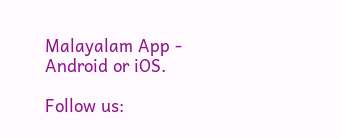Malayalam App - Android or iOS.

Follow us: